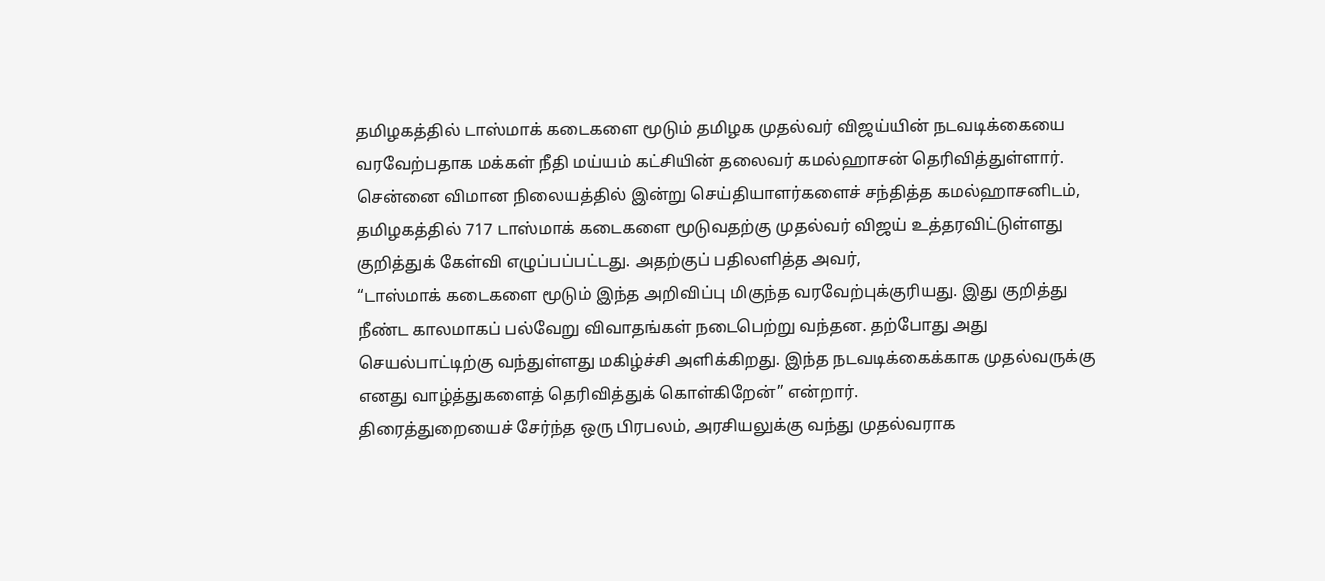தமிழகத்தில் டாஸ்மாக் கடைகளை மூடும் தமிழக முதல்வர் விஜய்யின் நடவடிக்கையை வரவேற்பதாக மக்கள் நீதி மய்யம் கட்சியின் தலைவர் கமல்ஹாசன் தெரிவித்துள்ளார். சென்னை விமான நிலையத்தில் இன்று செய்தியாளர்களைச் சந்தித்த கமல்ஹாசனிடம், தமிழகத்தில் 717 டாஸ்மாக் கடைகளை மூடுவதற்கு முதல்வர் விஜய் உத்தரவிட்டுள்ளது குறித்துக் கேள்வி எழுப்பப்பட்டது. அதற்குப் பதிலளித்த அவர்,
“டாஸ்மாக் கடைகளை மூடும் இந்த அறிவிப்பு மிகுந்த வரவேற்புக்குரியது. இது குறித்து நீண்ட காலமாகப் பல்வேறு விவாதங்கள் நடைபெற்று வந்தன. தற்போது அது செயல்பாட்டிற்கு வந்துள்ளது மகிழ்ச்சி அளிக்கிறது. இந்த நடவடிக்கைக்காக முதல்வருக்கு எனது வாழ்த்துகளைத் தெரிவித்துக் கொள்கிறேன்” என்றார்.
திரைத்துறையைச் சேர்ந்த ஒரு பிரபலம், அரசியலுக்கு வந்து முதல்வராக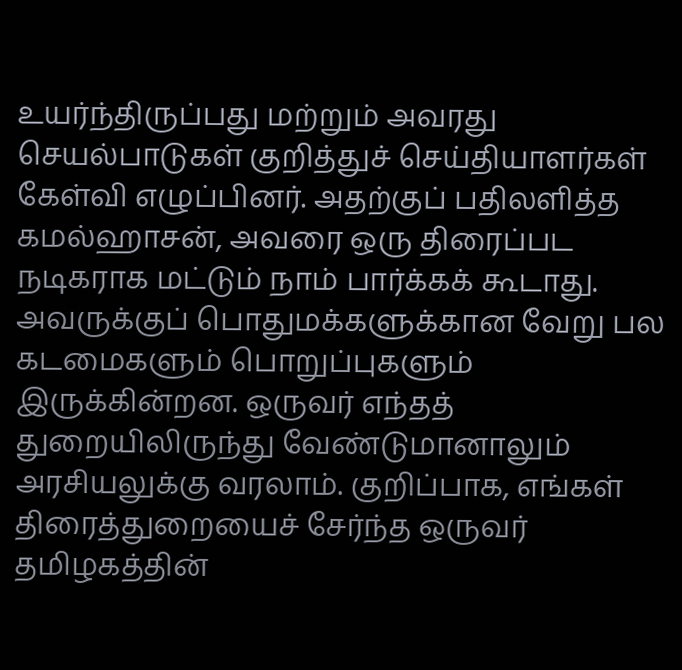உயர்ந்திருப்பது மற்றும் அவரது செயல்பாடுகள் குறித்துச் செய்தியாளர்கள் கேள்வி எழுப்பினர். அதற்குப் பதிலளித்த கமல்ஹாசன், அவரை ஒரு திரைப்பட நடிகராக மட்டும் நாம் பார்க்கக் கூடாது. அவருக்குப் பொதுமக்களுக்கான வேறு பல கடமைகளும் பொறுப்புகளும் இருக்கின்றன. ஒருவர் எந்தத் துறையிலிருந்து வேண்டுமானாலும் அரசியலுக்கு வரலாம். குறிப்பாக, எங்கள் திரைத்துறையைச் சேர்ந்த ஒருவர் தமிழகத்தின்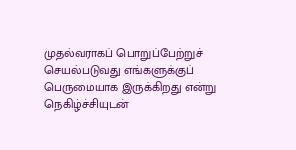முதல்வராகப் பொறுப்பேற்றுச் செயல்படுவது எங்களுக்குப் பெருமையாக இருக்கிறது என்று நெகிழ்ச்சியுடன்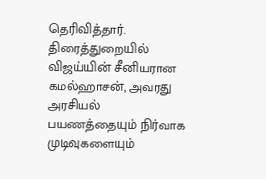தெரிவித்தார்.
திரைத்துறையில் விஜய்யின் சீனியரான கமல்ஹாசன், அவரது அரசியல் பயணத்தையும் நிர்வாக முடிவுகளையும்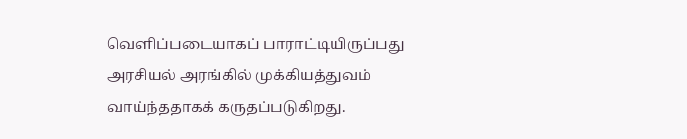வெளிப்படையாகப் பாராட்டியிருப்பது அரசியல் அரங்கில் முக்கியத்துவம் வாய்ந்ததாகக் கருதப்படுகிறது.